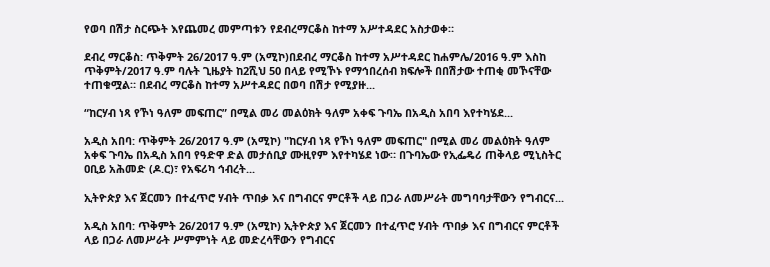የወባ በሽታ ስርጭት እየጨመረ መምጣቱን የደብረማርቆስ ከተማ አሥተዳደር አስታወቀ።

ደብረ ማርቆስ: ጥቅምት 26/2017 ዓ.ም (አሚኮ)በደብረ ማርቆስ ከተማ አሥተዳደር ከሐምሌ/2016 ዓ.ም እስከ ጥቅምት/2017 ዓ.ም ባሉት ጊዜያት ከ2ሺህ 50 በላይ የሚኾኑ የማኅበረሰብ ክፍሎች በበሽታው ተጠቂ መኾናቸው ተጠቁሟል። በደብረ ማርቆስ ከተማ አሥተዳደር በወባ በሽታ የሚያዙ...

“ከርሃብ ነጻ የኾነ ዓለም መፍጠር” በሚል መሪ መልዕክት ዓለም አቀፍ ጉባኤ በአዲስ አበባ እየተካሄደ...

አዲስ አበባ: ጥቅምት 26/2017 ዓ.ም (አሚኮ) "ከርሃብ ነጻ የኾነ ዓለም መፍጠር" በሚል መሪ መልዕክት ዓለም አቀፍ ጉባኤ በአዲስ አበባ የዓድዋ ድል መታሰቢያ ሙዚየም እየተካሄደ ነው። በጉባኤው የኢፌዴሪ ጠቅላይ ሚኒስትር ዐቢይ አሕመድ (ዶ.ር)፣ የአፍሪካ ኅብረት...

ኢትዮጵያ እና ጀርመን በተፈጥሮ ሃብት ጥበቃ እና በግብርና ምርቶች ላይ በጋራ ለመሥራት መግባባታቸውን የግብርና...

አዲስ አበባ: ጥቅምት 26/2017 ዓ.ም (አሚኮ) ኢትዮጵያ እና ጀርመን በተፈጥሮ ሃብት ጥበቃ እና በግብርና ምርቶች ላይ በጋራ ለመሥራት ሥምምነት ላይ መድረሳቸውን የግብርና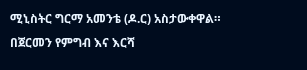ሚኒስትር ግርማ አመንቴ (ዶ.ር) አስታውቀዋል። በጀርመን የምግብ እና እርሻ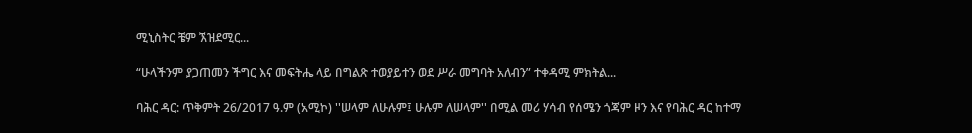ሚኒስትር ቼም ኧዝደሚር...

“ሁላችንም ያጋጠመን ችግር እና መፍትሔ ላይ በግልጽ ተወያይተን ወደ ሥራ መግባት አለብን” ተቀዳሚ ምክትል...

ባሕር ዳር: ጥቅምት 26/2017 ዓ.ም (አሚኮ) ''ሠላም ለሁሉም፤ ሁሉም ለሠላም'' በሚል መሪ ሃሳብ የሰሜን ጎጃም ዞን እና የባሕር ዳር ከተማ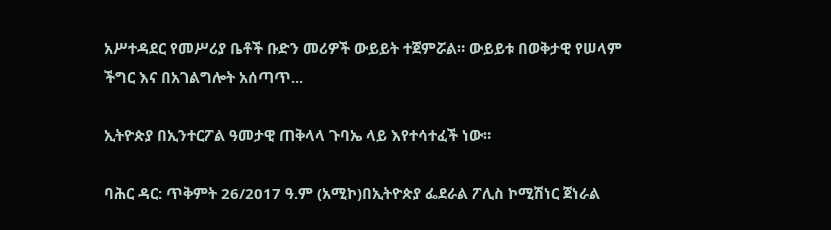አሥተዳደር የመሥሪያ ቤቶች ቡድን መሪዎች ውይይት ተጀምሯል። ውይይቱ በወቅታዊ የሠላም ችግር እና በአገልግሎት አሰጣጥ...

ኢትዮጵያ በኢንተርፖል ዓመታዊ ጠቅላላ ጉባኤ ላይ እየተሳተፈች ነው።

ባሕር ዳር: ጥቅምት 26/2017 ዓ.ም (አሚኮ)በኢትዮጵያ ፌደራል ፖሊስ ኮሚሽነር ጀነራል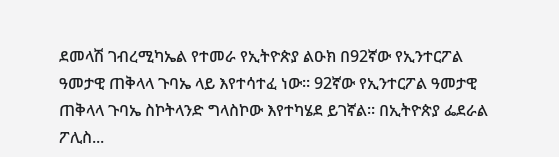ደመላሽ ገብረሚካኤል የተመራ የኢትዮጵያ ልዑክ በ92ኛው የኢንተርፖል ዓመታዊ ጠቅላላ ጉባኤ ላይ እየተሳተፈ ነው። 92ኛው የኢንተርፖል ዓመታዊ ጠቅላላ ጉባኤ ስኮትላንድ ግላስኮው እየተካሄደ ይገኛል። በኢትዮጵያ ፌደራል ፖሊስ...